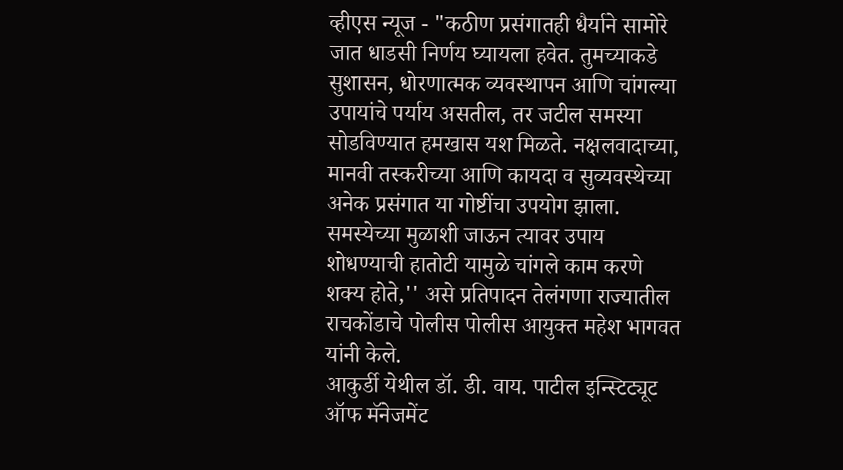व्हीएस न्यूज - "कठीण प्रसंगातही धैर्याने सामोरे जात धाडसी निर्णय घ्यायला हवेत. तुमच्याकडे सुशासन, धोरणात्मक व्यवस्थापन आणि चांगल्या उपायांचे पर्याय असतील, तर जटील समस्या सोडविण्यात हमखास यश मिळते. नक्षलवादाच्या, मानवी तस्करीच्या आणि कायदा व सुव्यवस्थेच्या अनेक प्रसंगात या गोष्टींचा उपयोग झाला. समस्येच्या मुळाशी जाऊन त्यावर उपाय शोधण्याची हातोटी यामुळे चांगले काम करणे शक्य होते,'' असे प्रतिपादन तेलंगणा राज्यातील राचकोंडाचे पोलीस पोलीस आयुक्त महेश भागवत यांनी केले.
आकुर्डी येथील डॉ. डी. वाय. पाटील इन्स्टिट्यूट ऑफ मॅनेजमेंट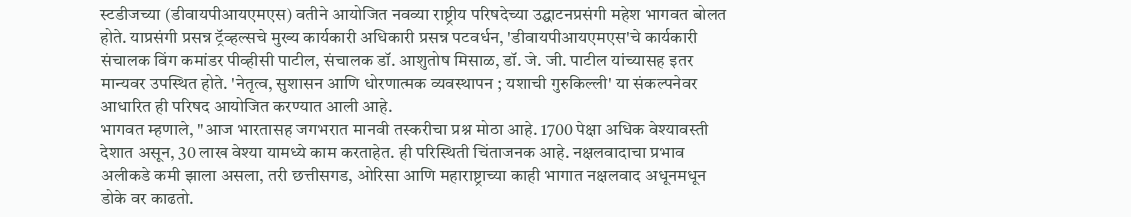स्टडीजच्या (डीवायपीआयएमएस) वतीने आयोजित नवव्या राष्ट्रीय परिषदेच्या उद्घाटनप्रसंगी महेश भागवत बोलत होते. याप्रसंगी प्रसन्न ट्रॅव्हल्सचे मुख्य कार्यकारी अधिकारी प्रसन्न पटवर्धन, 'डीवायपीआयएमएस'चे कार्यकारी संचालक विंग कमांडर पीव्हीसी पाटील, संचालक डॉ. आशुतोष मिसाळ, डॉ. जे. जी. पाटील यांच्यासह इतर मान्यवर उपस्थित होते. 'नेतृत्व, सुशासन आणि धोरणात्मक व्यवस्थापन ; यशाची गुरुकिल्ली' या संकल्पनेवर आधारित ही परिषद आयोजित करण्यात आली आहे.
भागवत म्हणाले, "आज भारतासह जगभरात मानवी तस्करीचा प्रश्न मोठा आहे. 1700 पेक्षा अधिक वेश्यावस्ती देशात असून, 30 लाख वेश्या यामध्ये काम करताहेत. ही परिस्थिती चिंताजनक आहे. नक्षलवादाचा प्रभाव अलीकडे कमी झाला असला, तरी छत्तीसगड, ओरिसा आणि महाराष्ट्राच्या काही भागात नक्षलवाद अधूनमधून डोके वर काढतो.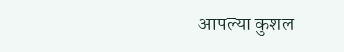आपल्या कुशल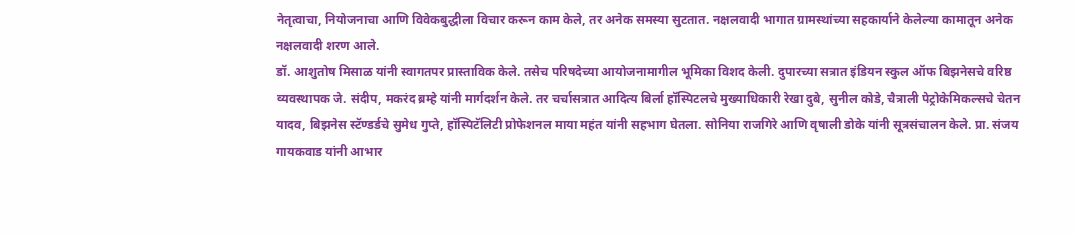नेतृत्वाचा, नियोजनाचा आणि विवेकबुद्धीला विचार करून काम केले, तर अनेक समस्या सुटतात. नक्षलवादी भागात ग्रामस्थांच्या सहकार्याने केलेल्या कामातून अनेक नक्षलवादी शरण आले.
डॉ. आशुतोष मिसाळ यांनी स्वागतपर प्रास्ताविक केले. तसेच परिषदेच्या आयोजनामागील भूमिका विशद केली. दुपारच्या सत्रात इंडियन स्कुल ऑफ बिझनेसचे वरिष्ठ व्यवस्थापक जे. संदीप, मकरंद ब्रम्हे यांनी मार्गदर्शन केले. तर चर्चासत्रात आदित्य बिर्ला हॉस्पिटलचे मुख्याधिकारी रेखा दुबे, सुनील कोडे, चैत्राली पेट्रोकेमिकल्सचे चेतन यादव, बिझनेस स्टॅण्डर्डचे सुमेध गुप्ते, हॉस्पिटॅलिटी प्रोफेशनल माया महंत यांनी सहभाग घेतला. सोनिया राजगिरे आणि वृषाली डोके यांनी सूत्रसंचालन केले. प्रा. संजय गायकवाड यांनी आभार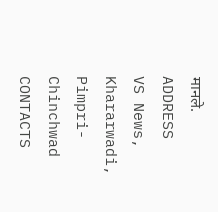मानले.
ADDRESS
VS News, Khararwadi,
Pimpri-Chinchwad
CONTACTS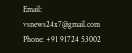Email: vsnews24x7@gmail.com
Phone: +91 91724 53002